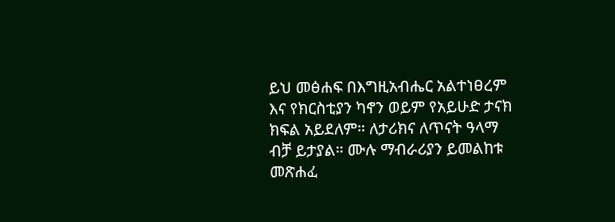ይህ መፅሐፍ በእግዚአብሔር አልተነፀረም እና የክርስቲያን ካኖን ወይም የአይሁድ ታናክ ክፍል አይደለም። ለታሪክና ለጥናት ዓላማ ብቻ ይታያል። ሙሉ ማብራሪያን ይመልከቱ መጽሐፈ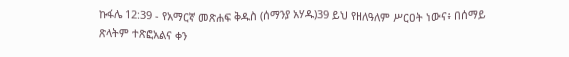ኩፋሌ 12:39 - የአማርኛ መጽሐፍ ቅዱስ (ሰማንያ አሃዱ)39 ይህ የዘለዓለም ሥርዐት ነውና፥ በሰማይ ጽላትም ተጽፎአልና ቀን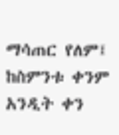ማሳጠር የለም፤ ከስምንቱ ቀንም አንዲት ቀን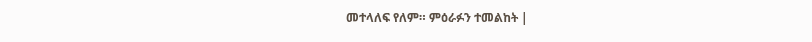መተላለፍ የለም። ምዕራፉን ተመልከት |